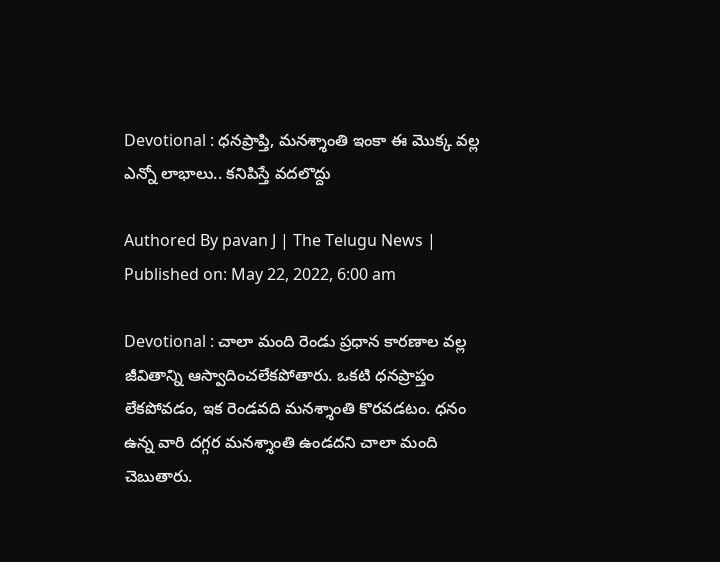Devotional : ధనప్రాప్తి, మనశ్శాంతి ఇంకా ఈ మొక్క వల్ల ఎన్నో లాభాలు.. కనిపిస్తే వదలొద్దు

Authored By pavan J | The Telugu News | Published on: May 22, 2022, 6:00 am

Devotional : చాలా మంది రెండు ప్రధాన కారణాల వల్ల జీవితాన్ని ఆస్వాదించలేకపోతారు. ఒకటి ధనప్రాప్తం లేకపోవడం, ఇక రెండవది మనశ్శాంతి కొరవడటం. ధనం ఉన్న వారి దగ్గర మనశ్శాంతి ఉండదని చాలా మంది చెబుతారు.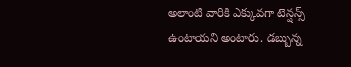అలాంటి వారికి ఎక్కువగా టెన్షన్స్ ఉంటాయని అంటారు. డబ్బున్న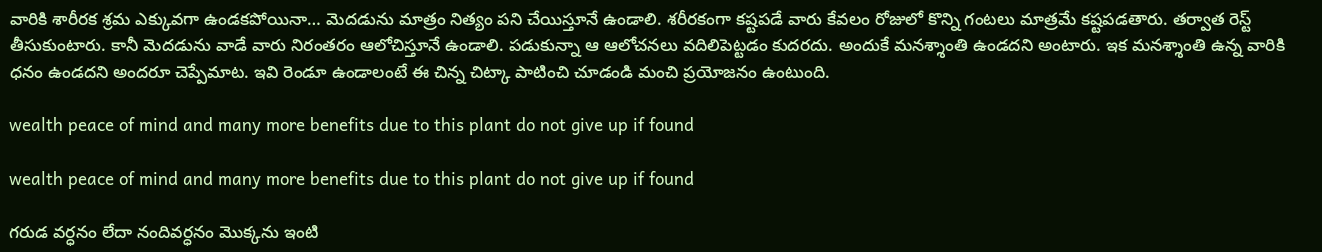వారికి శారీరక శ్రమ ఎక్కువగా ఉండకపోయినా… మెదడును మాత్రం నిత్యం పని చేయిస్తూనే ఉండాలి. శరీరకంగా కష్టపడే వారు కేవలం రోజులో కొన్ని గంటలు మాత్రమే కష్టపడతారు. తర్వాత రెస్ట్ తీసుకుంటారు. కానీ మెదడును వాడే వారు నిరంతరం ఆలోచిస్తూనే ఉండాలి. పడుకున్నా ఆ ఆలోచనలు వదిలిపెట్టడం కుదరదు. అందుకే మనశ్శాంతి ఉండదని అంటారు. ఇక మనశ్శాంతి ఉన్న వారికి ధనం ఉండదని అందరూ చెప్పేమాట. ఇవి రెండూ ఉండాలంటే ఈ చిన్న చిట్కా పాటించి చూడండి మంచి ప్రయోజనం ఉంటుంది.

wealth peace of mind and many more benefits due to this plant do not give up if found

wealth peace of mind and many more benefits due to this plant do not give up if found

గరుడ వర్ధనం లేదా నందివర్ధనం మొక్కను ఇంటి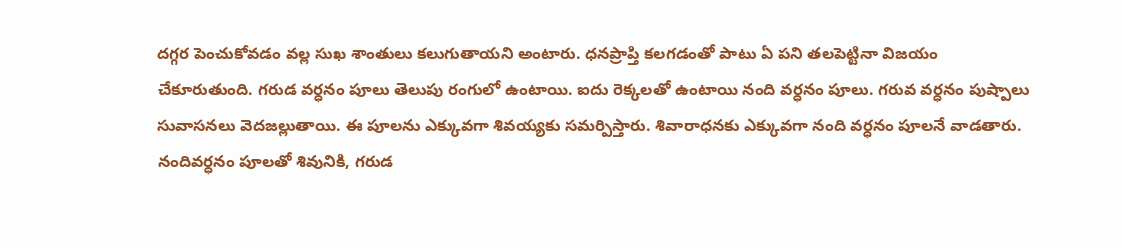దగ్గర పెంచుకోవడం వల్ల సుఖ శాంతులు కలుగుతాయని అంటారు. ధనప్రాప్తి కలగడంతో పాటు ఏ పని తలపెట్టినా విజయం చేకూరుతుంది. గరుడ వర్ధనం పూలు తెలుపు రంగులో ఉంటాయి. ఐదు రెక్కలతో ఉంటాయి నంది వర్ధనం పూలు. గరువ వర్ధనం పుష్పాలు సువాసనలు వెదజల్లుతాయి. ఈ పూలను ఎక్కువగా శివయ్యకు సమర్పిస్తారు. శివారాధనకు ఎక్కువగా నంది వర్ధనం పూలనే వాడతారు. నందివర్ధనం పూలతో శివునికి, గరుడ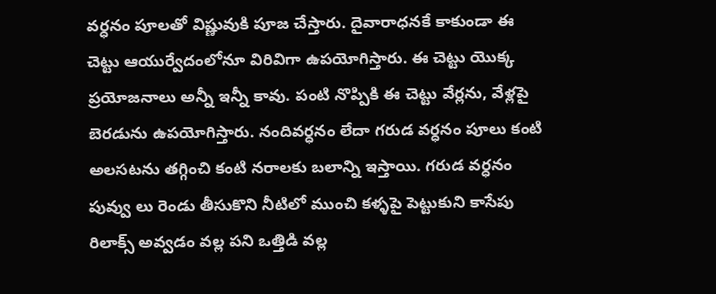వర్ధనం పూలతో విష్ణువుకి పూజ చేస్తారు. దైవారాధనకే కాకుండా ఈ చెట్టు ఆయుర్వేదంలోనూ విరివిగా ఉపయోగిస్తారు. ఈ చెట్టు యొక్క ప్రయోజనాలు అన్నీ ఇన్నీ కావు. పంటి నొప్పికి ఈ చెట్టు వేర్లను, వేళ్లపై బెరడును ఉపయోగిస్తారు. నందివర్ధనం లేదా గరుడ వర్ధనం పూలు కంటి అలసటను తగ్గించి కంటి నరాలకు బలాన్ని ఇస్తాయి. గరుడ వర్ధనం పువ్వు లు రెండు తీసుకొని నీటిలో ముంచి కళ్ళపై పెట్టుకుని కాసేపు రిలాక్స్ అవ్వడం వల్ల పని ఒత్తిడి వల్ల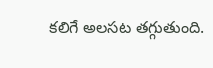కలిగే అలసట తగ్గుతుంది.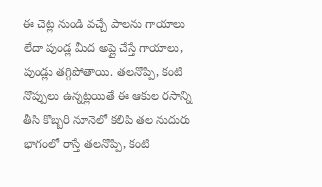ఈ చెట్ల నుండి వచ్చే పాలను గాయాలు లేదా పుండ్ల మీద అప్లై చేస్తే గాయాలు, పుండ్లు తగ్గిపోతాయి. తలనొప్పి, కంటి నొప్పులు ఉన్నట్లయితే ఈ ఆకుల రసాన్ని తీసి కొబ్బరి నూనెలో కలిపి తల నుదురు భాగంలో రాస్తే తలనొప్పి, కంటి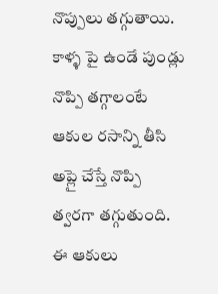నొప్పులు తగ్గుతాయి. కాళ్ళ పై ఉండే పుండ్లు నొప్పి తగ్గాలంటే ఆకుల రసాన్ని తీసి అప్లై చేస్తే నొప్పి త్వరగా తగ్గుతుంది. ఈ ఆకులు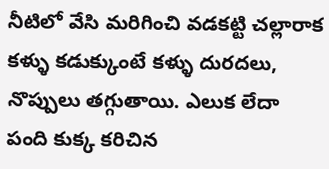నీటిలో వేసి మరిగించి వడకట్టి చల్లారాక కళ్ళు కడుక్కుంటే కళ్ళు దురదలు, నొప్పులు తగ్గుతాయి. ఎలుక లేదా పంది కుక్క కరిచిన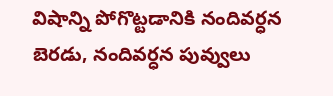విషాన్ని పోగొట్టడానికి నందివర్ధన బెరడు, నందివర్ధన పువ్వులు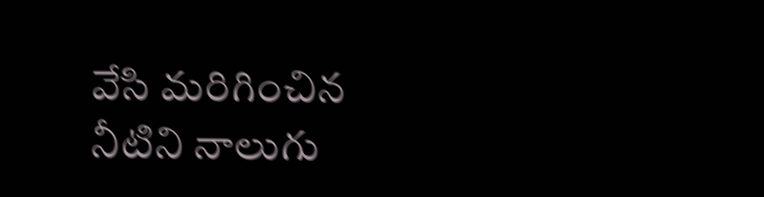వేసి మరిగించిన నీటిని నాలుగు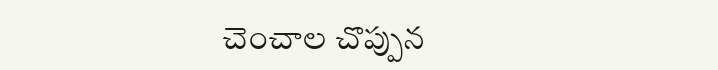చెంచాల చొప్పున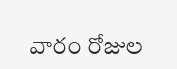వారం రోజుల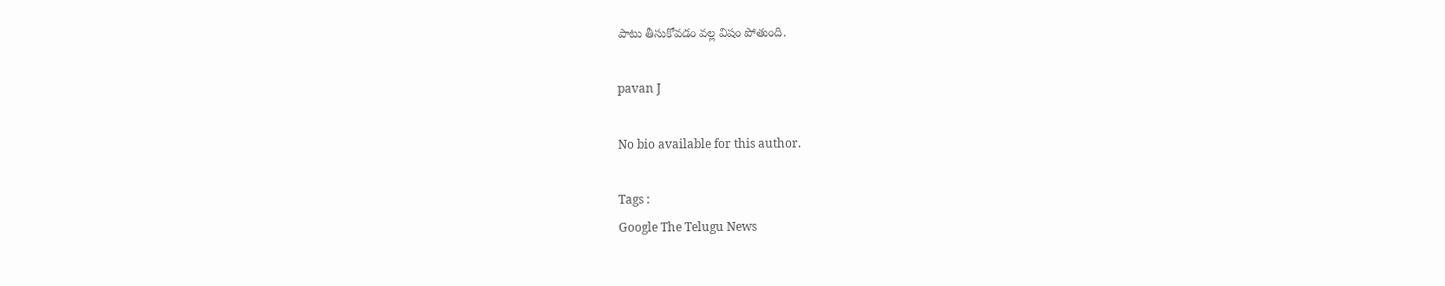పాటు తీసుకోవడం వల్ల విషం పోతుంది.

pavan J

No bio available for this author.

Tags :
Google The Telugu News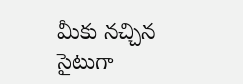మీకు నచ్చిన సైటుగా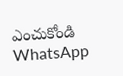ఎంచుకోండి
WhatsApp